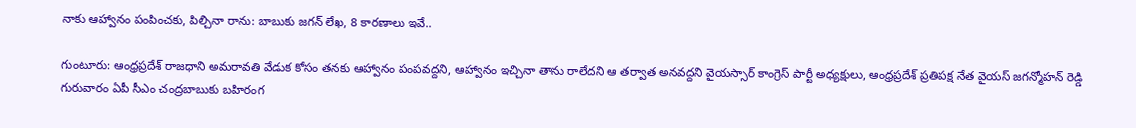నాకు ఆహ్వానం పంపించకు, పిల్చినా రాను: బాబుకు జగన్ లేఖ, 8 కారణాలు ఇవే..

గుంటూరు: ఆంధ్రప్రదేశ్ రాజధాని అమరావతి వేడుక కోసం తనకు ఆహ్వానం పంపవద్దని, ఆహ్వానం ఇచ్చినా తాను రాలేదని ఆ తర్వాత అనవద్దని వైయస్సార్ కాంగ్రెస్ పార్టీ అధ్యక్షులు, ఆంధ్రప్రదేశ్ ప్రతిపక్ష నేత వైయస్ జగన్మోహన్ రెడ్డి గురువారం ఏపీ సీఎం చంద్రబాబుకు బహిరంగ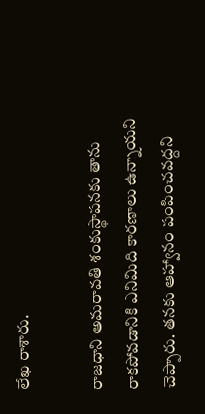లేఖ రాశారు.

రాజధాని అమరావతి శంకుస్థాపనకు తాను రాకపోవడానికి ఎనిమిది కారణాలు ఉన్నాయని చెప్పారు. తనకు ఆహ్వానం పంపించవద్దని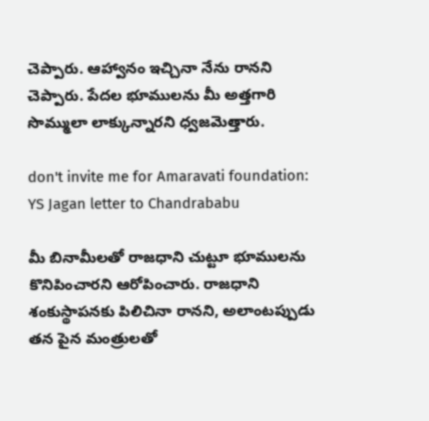చెప్పారు. ఆహ్వానం ఇచ్చినా నేను రానని చెప్పారు. పేదల భూములను మీ అత్తగారి సొమ్ములా లాక్కున్నారని ధ్వజమెత్తారు.

don't invite me for Amaravati foundation: YS Jagan letter to Chandrababu

మీ బినామీలతో రాజధాని చుట్టూ భూములను కొనిపించారని ఆరోపించారు. రాజధాని శంకుస్థాపనకు పిలిచినా రానని, అలాంటప్పుడు తన పైన మంత్రులతో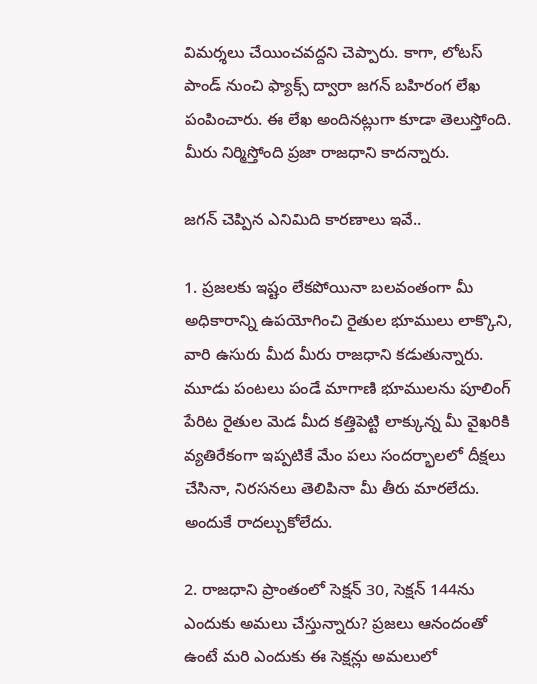విమర్శలు చేయించవద్దని చెప్పారు. కాగా, లోటస్ పాండ్ నుంచి ఫ్యాక్స్ ద్వారా జగన్ బహిరంగ లేఖ పంపించారు. ఈ లేఖ అందినట్లుగా కూడా తెలుస్తోంది. మీరు నిర్మిస్తోంది ప్రజా రాజధాని కాదన్నారు.

జగన్ చెప్పిన ఎనిమిది కారణాలు ఇవే..

1. ప్రజలకు ఇష్టం లేకపోయినా బలవంతంగా మీ అధికారాన్ని ఉపయోగించి రైతుల భూములు లాక్కొని, వారి ఉసురు మీద మీరు రాజధాని కడుతున్నారు. మూడు పంటలు పండే మాగాణి భూములను పూలింగ్ పేరిట రైతుల మెడ మీద కత్తిపెట్టి లాక్కున్న మీ వైఖరికి వ్యతిరేకంగా ఇప్పటికే మేం పలు సందర్భాలలో దీక్షలు చేసినా, నిరసనలు తెలిపినా మీ తీరు మారలేదు. అందుకే రాదల్చుకోలేదు.

2. రాజధాని ప్రాంతంలో సెక్షన్ 30, సెక్షన్ 144ను ఎందుకు అమలు చేస్తున్నారు? ప్రజలు ఆనందంతో ఉంటే మరి ఎందుకు ఈ సెక్షన్లు అమలులో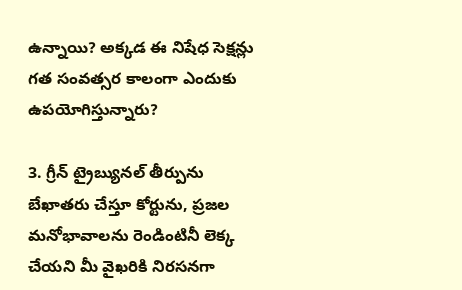ఉన్నాయి? అక్కడ ఈ నిషేధ సెక్షన్లు గత సంవత్సర కాలంగా ఎందుకు ఉపయోగిస్తున్నారు?

3. గ్రీన్ ట్రైబ్యునల్ తీర్పును బేఖాతరు చేస్తూ కోర్టును, ప్రజల మనోభావాలను రెండింటినీ లెక్క చేయని మీ వైఖరికి నిరసనగా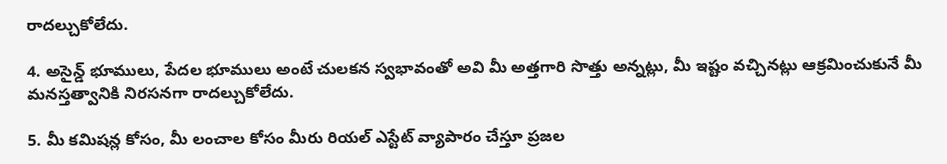రాదల్చుకోలేదు.

4. అసైన్డ్ భూములు, పేదల భూములు అంటే చులకన స్వభావంతో అవి మీ అత్తగారి సొత్తు అన్నట్లు, మీ ఇష్టం వచ్చినట్లు ఆక్రమించుకునే మీ మనస్తత్వానికి నిరసనగా రాదల్చుకోలేదు.

5. మీ కమిషన్ల కోసం, మీ లంచాల కోసం మీరు రియల్ ఎస్టేట్ వ్యాపారం చేస్తూ ప్రజల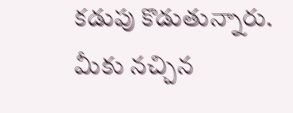కడుపు కొడుతున్నారు. మీకు నచ్చిన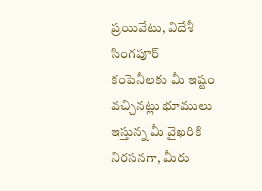ప్రయివేటు, విదేశీ సింగపూర్ కంపెనీలకు మీ ఇష్టం వచ్చినట్లు భూములు ఇస్తున్న మీ వైఖరికి నిరసనగా, మీరు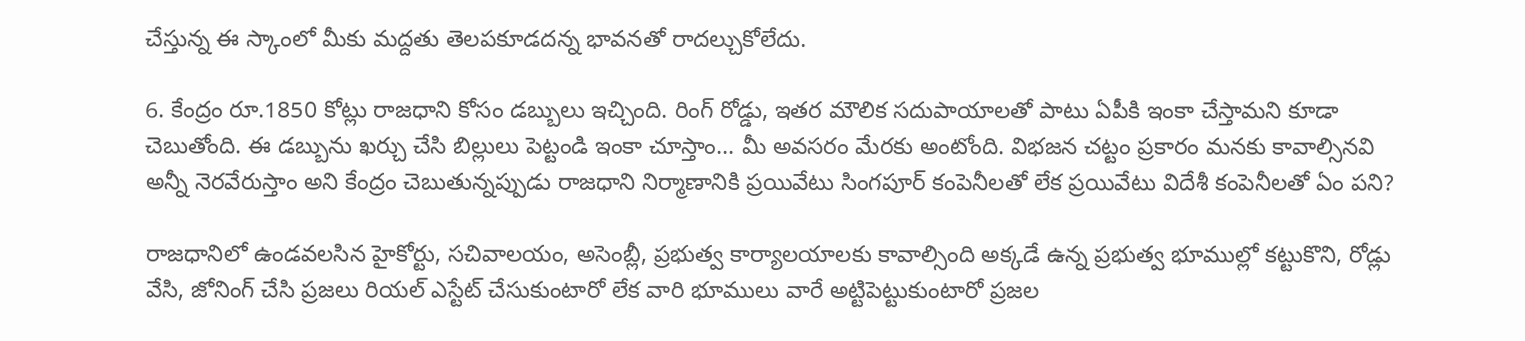చేస్తున్న ఈ స్కాంలో మీకు మద్దతు తెలపకూడదన్న భావనతో రాదల్చుకోలేదు.

6. కేంద్రం రూ.1850 కోట్లు రాజధాని కోసం డబ్బులు ఇచ్చింది. రింగ్ రోడ్డు, ఇతర మౌలిక సదుపాయాలతో పాటు ఏపీకి ఇంకా చేస్తామని కూడా చెబుతోంది. ఈ డబ్బును ఖర్చు చేసి బిల్లులు పెట్టండి ఇంకా చూస్తాం... మీ అవసరం మేరకు అంటోంది. విభజన చట్టం ప్రకారం మనకు కావాల్సినవి అన్నీ నెరవేరుస్తాం అని కేంద్రం చెబుతున్నప్పుడు రాజధాని నిర్మాణానికి ప్రయివేటు సింగపూర్ కంపెనీలతో లేక ప్రయివేటు విదేశీ కంపెనీలతో ఏం పని?

రాజధానిలో ఉండవలసిన హైకోర్టు, సచివాలయం, అసెంబ్లీ, ప్రభుత్వ కార్యాలయాలకు కావాల్సింది అక్కడే ఉన్న ప్రభుత్వ భూముల్లో కట్టుకొని, రోడ్లు వేసి, జోనింగ్ చేసి ప్రజలు రియల్ ఎస్టేట్ చేసుకుంటారో లేక వారి భూములు వారే అట్టిపెట్టుకుంటారో ప్రజల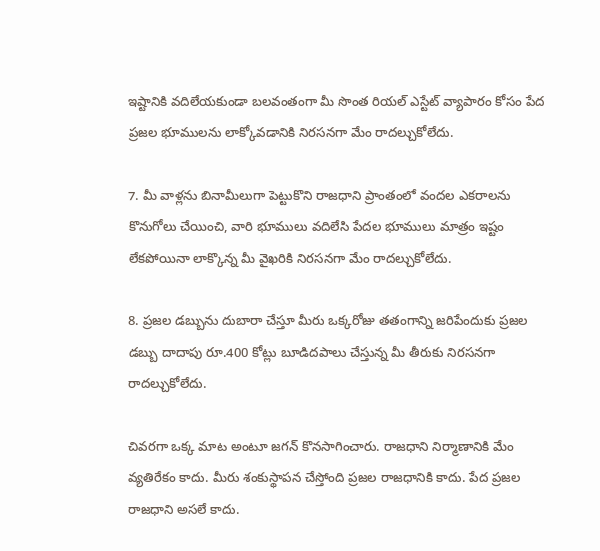ఇష్టానికి వదిలేయకుండా బలవంతంగా మీ సొంత రియల్ ఎస్టేట్ వ్యాపారం కోసం పేద ప్రజల భూములను లాక్కోవడానికి నిరసనగా మేం రాదల్చుకోలేదు.

7. మీ వాళ్లను బినామీలుగా పెట్టుకొని రాజధాని ప్రాంతంలో వందల ఎకరాలను కొనుగోలు చేయించి, వారి భూములు వదిలేసి పేదల భూములు మాత్రం ఇష్టం లేకపోయినా లాక్కొన్న మీ వైఖరికి నిరసనగా మేం రాదల్చుకోలేదు.

8. ప్రజల డబ్బును దుబారా చేస్తూ మీరు ఒక్కరోజు తతంగాన్ని జరిపేందుకు ప్రజల డబ్బు దాదాపు రూ.400 కోట్లు బూడిదపాలు చేస్తున్న మీ తీరుకు నిరసనగా రాదల్చుకోలేదు.

చివరగా ఒక్క మాట అంటూ జగన్ కొనసాగించారు. రాజధాని నిర్మాణానికి మేం వ్యతిరేకం కాదు. మీరు శంకుస్థాపన చేస్తోంది ప్రజల రాజధానికి కాదు. పేద ప్రజల రాజధాని అసలే కాదు.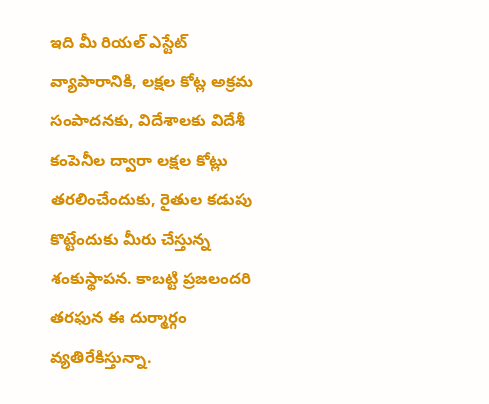ఇది మీ రియల్ ఎస్టేట్ వ్యాపారానికి, లక్షల కోట్ల అక్రమ సంపాదనకు, విదేశాలకు విదేశీ కంపెనీల ద్వారా లక్షల కోట్లు తరలించేందుకు, రైతుల కడుపు కొట్టేందుకు మీరు చేస్తున్న శంకుస్థాపన. కాబట్టి ప్రజలందరి తరఫున ఈ దుర్మార్గం వ్యతిరేకిస్తున్నా.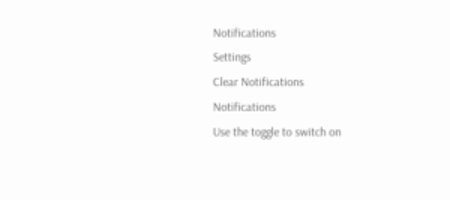Notifications
Settings
Clear Notifications
Notifications
Use the toggle to switch on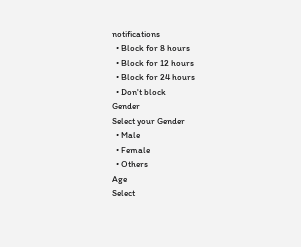notifications
  • Block for 8 hours
  • Block for 12 hours
  • Block for 24 hours
  • Don't block
Gender
Select your Gender
  • Male
  • Female
  • Others
Age
Select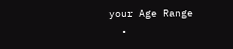your Age Range
  •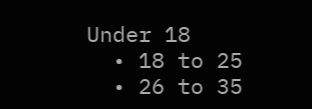Under 18
  • 18 to 25
  • 26 to 35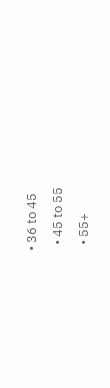• 36 to 45
  • 45 to 55
  • 55+